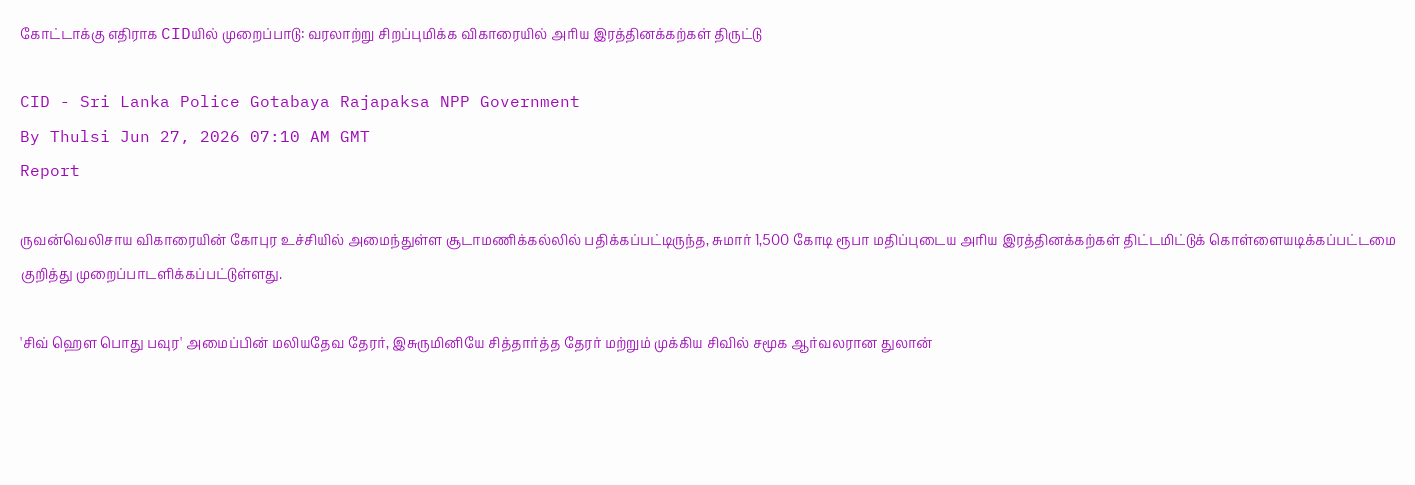கோட்டாக்கு எதிராக CIDயில் முறைப்பாடு: வரலாற்று சிறப்புமிக்க விகாரையில் அரிய இரத்தினக்கற்கள் திருட்டு

CID - Sri Lanka Police Gotabaya Rajapaksa NPP Government
By Thulsi Jun 27, 2026 07:10 AM GMT
Report

ருவன்வெலிசாய விகாரையின் கோபுர உச்சியில் அமைந்துள்ள சூடாமணிக்கல்லில் பதிக்கப்பட்டிருந்த, சுமார் 1,500 கோடி ரூபா மதிப்புடைய அரிய இரத்தினக்கற்கள் திட்டமிட்டுக் கொள்ளையடிக்கப்பட்டமை குறித்து முறைப்பாடளிக்கப்பட்டுள்ளது.

'சிவ் ஹெள பொது பவுர' அமைப்பின் மலியதேவ தேரர், இசுருமினியே சித்தார்த்த தேரர் மற்றும் முக்கிய சிவில் சமூக ஆர்வலரான துலான்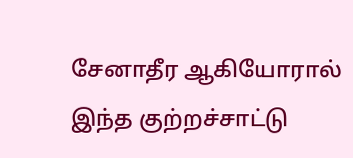சேனாதீர ஆகியோரால் இந்த குற்றச்சாட்டு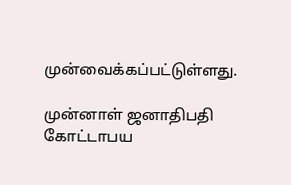முன்வைக்கப்பட்டுள்ளது.

முன்னாள் ஜனாதிபதி கோட்டாபய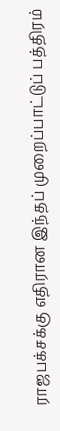ராஜபக்சக்கு எதிரான இந்தப் முறைப்பாட்டுப் பத்திரம்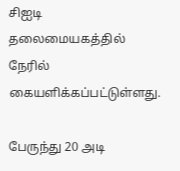சிஐடி தலைமையகத்தில் நேரில் கையளிக்கப்பட்டுள்ளது.

பேருந்து 20 அடி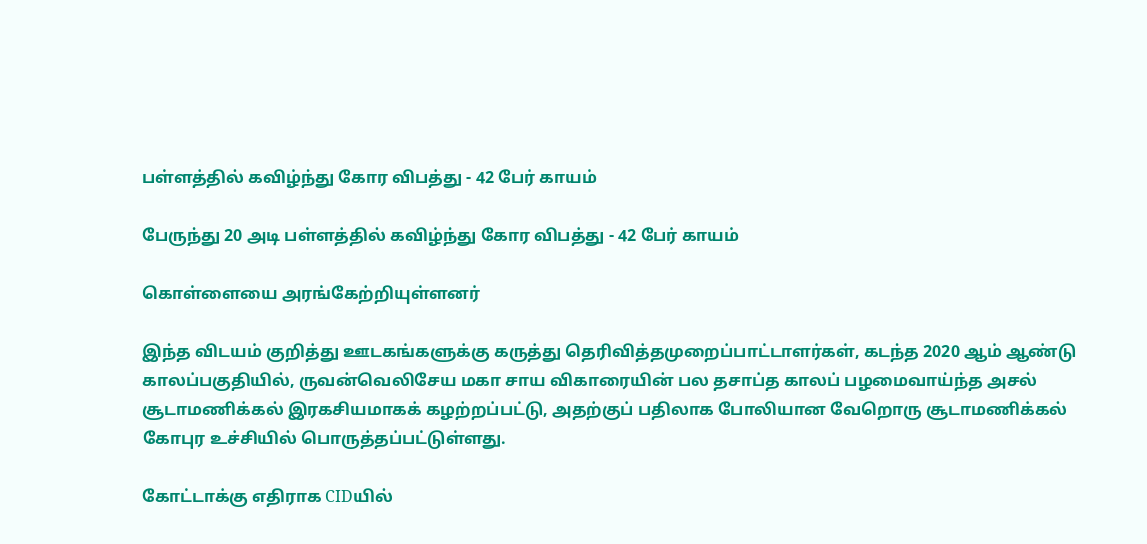பள்ளத்தில் கவிழ்ந்து கோர விபத்து - 42 பேர் காயம்

பேருந்து 20 அடி பள்ளத்தில் கவிழ்ந்து கோர விபத்து - 42 பேர் காயம்

கொள்ளையை அரங்கேற்றியுள்ளனர்

இந்த விடயம் குறித்து ஊடகங்களுக்கு கருத்து தெரிவித்தமுறைப்பாட்டாளர்கள், கடந்த 2020 ஆம் ஆண்டு காலப்பகுதியில், ருவன்வெலிசேய மகா சாய விகாரையின் பல தசாப்த காலப் பழமைவாய்ந்த அசல் சூடாமணிக்கல் இரகசியமாகக் கழற்றப்பட்டு, அதற்குப் பதிலாக போலியான வேறொரு சூடாமணிக்கல் கோபுர உச்சியில் பொருத்தப்பட்டுள்ளது.

கோட்டாக்கு எதிராக CIDயில்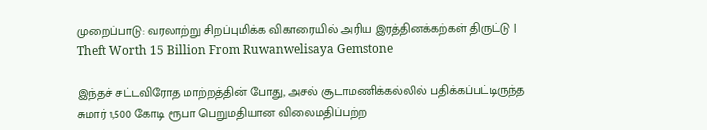முறைப்பாடு: வரலாற்று சிறப்புமிக்க விகாரையில் அரிய இரத்தினக்கற்கள் திருட்டு | Theft Worth 15 Billion From Ruwanwelisaya Gemstone

இந்தச் சட்டவிரோத மாற்றத்தின் போது, அசல் சூடாமணிக்கல்லில் பதிக்கப்பட்டிருந்த சுமார் 1,500 கோடி ரூபா பெறுமதியான விலைமதிப்பற்ற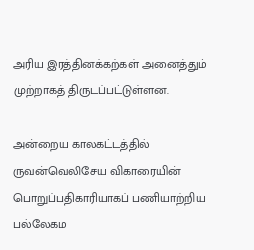அரிய இரத்தினக்கற்கள் அனைத்தும் முற்றாகத் திருடப்பட்டுள்ளன.

அன்றைய காலகட்டத்தில் ருவன்வெலிசேய விகாரையின் பொறுப்பதிகாரியாகப் பணியாற்றிய பல்லேகம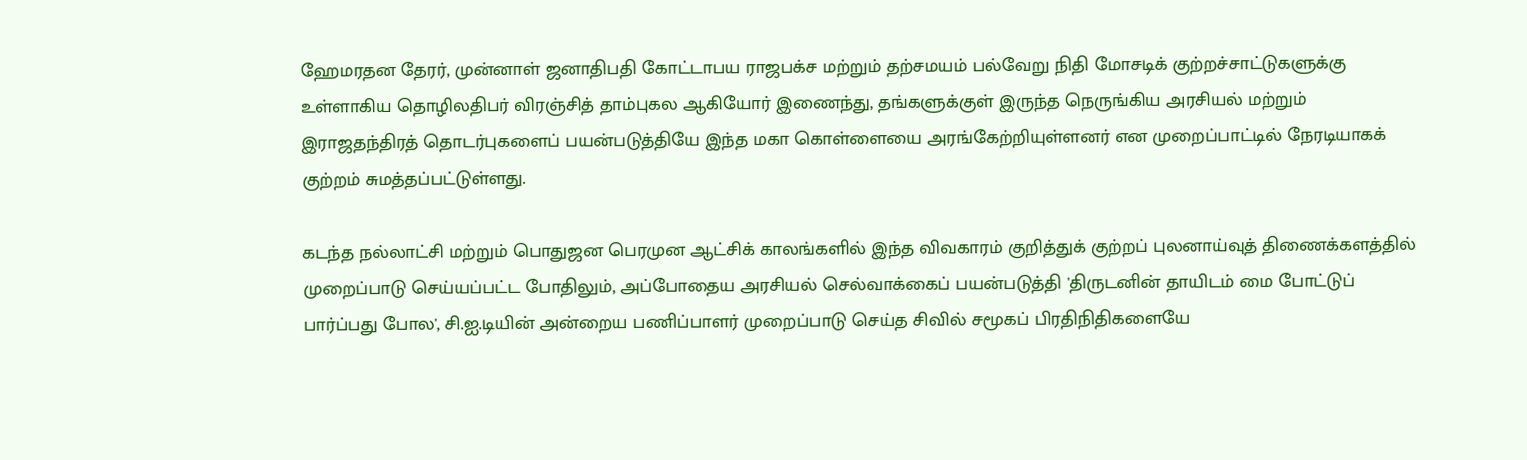ஹேமரதன தேரர், முன்னாள் ஜனாதிபதி கோட்டாபய ராஜபக்ச மற்றும் தற்சமயம் பல்வேறு நிதி மோசடிக் குற்றச்சாட்டுகளுக்கு உள்ளாகிய தொழிலதிபர் விரஞ்சித் தாம்புகல ஆகியோர் இணைந்து, தங்களுக்குள் இருந்த நெருங்கிய அரசியல் மற்றும் இராஜதந்திரத் தொடர்புகளைப் பயன்படுத்தியே இந்த மகா கொள்ளையை அரங்கேற்றியுள்ளனர் என முறைப்பாட்டில் நேரடியாகக் குற்றம் சுமத்தப்பட்டுள்ளது.

கடந்த நல்லாட்சி மற்றும் பொதுஜன பெரமுன ஆட்சிக் காலங்களில் இந்த விவகாரம் குறித்துக் குற்றப் புலனாய்வுத் திணைக்களத்தில் முறைப்பாடு செய்யப்பட்ட போதிலும், அப்போதைய அரசியல் செல்வாக்கைப் பயன்படுத்தி 'திருடனின் தாயிடம் மை போட்டுப் பார்ப்பது போல', சி.ஐ.டியின் அன்றைய பணிப்பாளர் முறைப்பாடு செய்த சிவில் சமூகப் பிரதிநிதிகளையே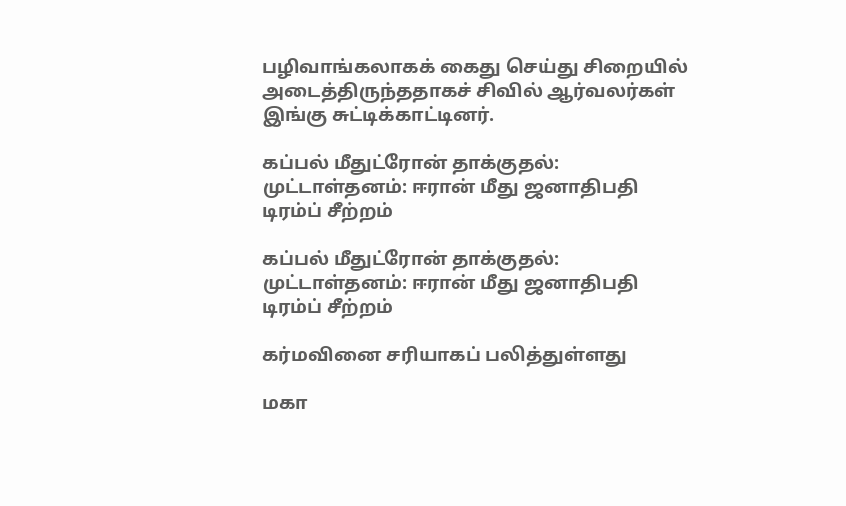பழிவாங்கலாகக் கைது செய்து சிறையில் அடைத்திருந்ததாகச் சிவில் ஆர்வலர்கள் இங்கு சுட்டிக்காட்டினர்.

கப்பல் மீதுட்ரோன் தாக்குதல்: முட்டாள்தனம்: ஈரான் மீது ஜனாதிபதி டிரம்ப் சீற்றம்

கப்பல் மீதுட்ரோன் தாக்குதல்: முட்டாள்தனம்: ஈரான் மீது ஜனாதிபதி டிரம்ப் சீற்றம்

கர்மவினை சரியாகப் பலித்துள்ளது

மகா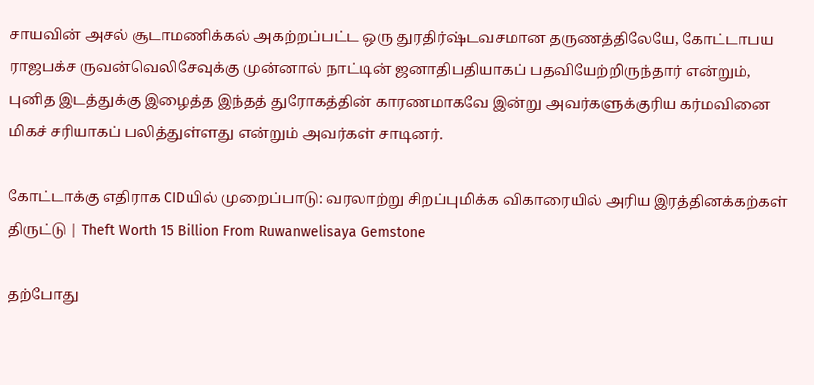சாயவின் அசல் சூடாமணிக்கல் அகற்றப்பட்ட ஒரு துரதிர்ஷ்டவசமான தருணத்திலேயே, கோட்டாபய ராஜபக்ச ருவன்வெலிசேவுக்கு முன்னால் நாட்டின் ஜனாதிபதியாகப் பதவியேற்றிருந்தார் என்றும், புனித இடத்துக்கு இழைத்த இந்தத் துரோகத்தின் காரணமாகவே இன்று அவர்களுக்குரிய கர்மவினை மிகச் சரியாகப் பலித்துள்ளது என்றும் அவர்கள் சாடினர்.

கோட்டாக்கு எதிராக CIDயில் முறைப்பாடு: வரலாற்று சிறப்புமிக்க விகாரையில் அரிய இரத்தினக்கற்கள் திருட்டு | Theft Worth 15 Billion From Ruwanwelisaya Gemstone

தற்போது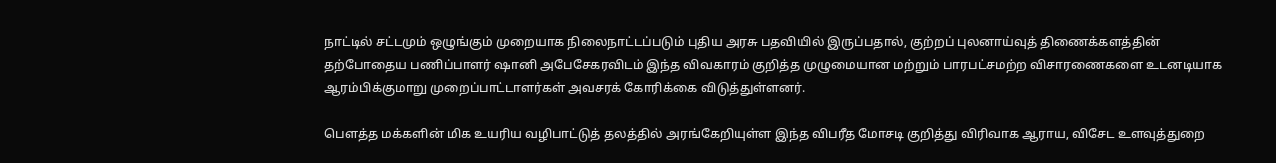நாட்டில் சட்டமும் ஒழுங்கும் முறையாக நிலைநாட்டப்படும் புதிய அரசு பதவியில் இருப்பதால், குற்றப் புலனாய்வுத் திணைக்களத்தின் தற்போதைய பணிப்பாளர் ஷானி அபேசேகரவிடம் இந்த விவகாரம் குறித்த முழுமையான மற்றும் பாரபட்சமற்ற விசாரணைகளை உடனடியாக ஆரம்பிக்குமாறு முறைப்பாட்டாளர்கள் அவசரக் கோரிக்கை விடுத்துள்ளனர்.

பௌத்த மக்களின் மிக உயரிய வழிபாட்டுத் தலத்தில் அரங்கேறியுள்ள இந்த விபரீத மோசடி குறித்து விரிவாக ஆராய, விசேட உளவுத்துறை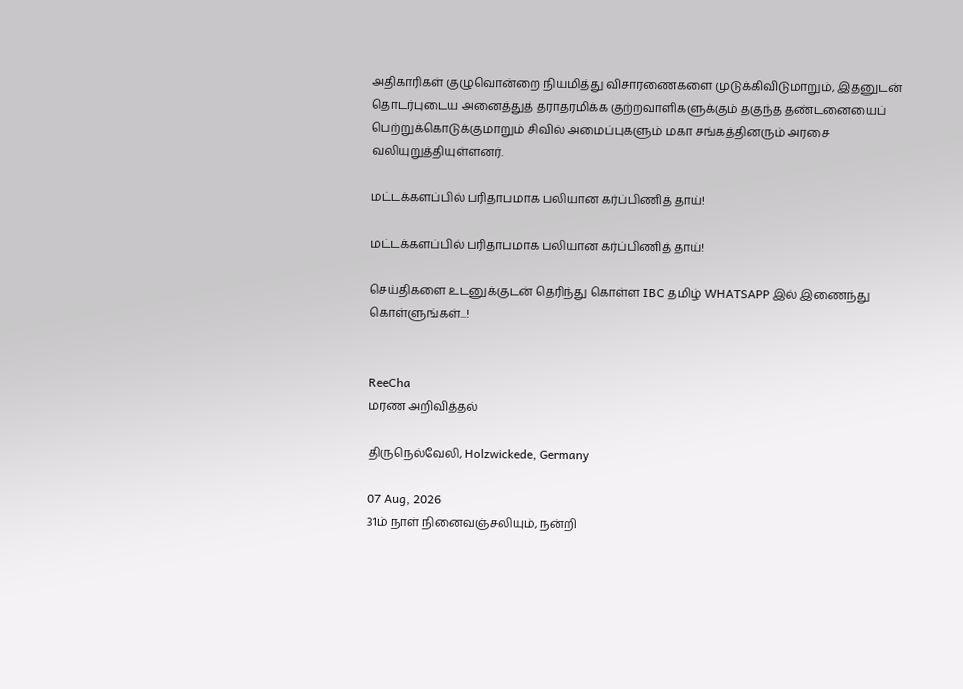அதிகாரிகள் குழுவொன்றை நியமித்து விசாரணைகளை முடுக்கிவிடுமாறும், இதனுடன் தொடர்புடைய அனைத்துத் தராதரமிக்க குற்றவாளிகளுக்கும் தகுந்த தண்டனையைப் பெற்றுக்கொடுக்குமாறும் சிவில் அமைப்புகளும் மகா சங்கத்தினரும் அரசை வலியுறுத்தியுள்ளனர்.

மட்டக்களப்பில் பரிதாபமாக பலியான கர்ப்பிணித் தாய்!

மட்டக்களப்பில் பரிதாபமாக பலியான கர்ப்பிணித் தாய்!

செய்திகளை உடனுக்குடன் தெரிந்து கொள்ள IBC தமிழ் WHATSAPP இல் இணைந்து கொள்ளுங்கள்...!


ReeCha
மரண அறிவித்தல்

திருநெல்வேலி, Holzwickede, Germany

07 Aug, 2026
31ம் நாள் நினைவஞ்சலியும், நன்றி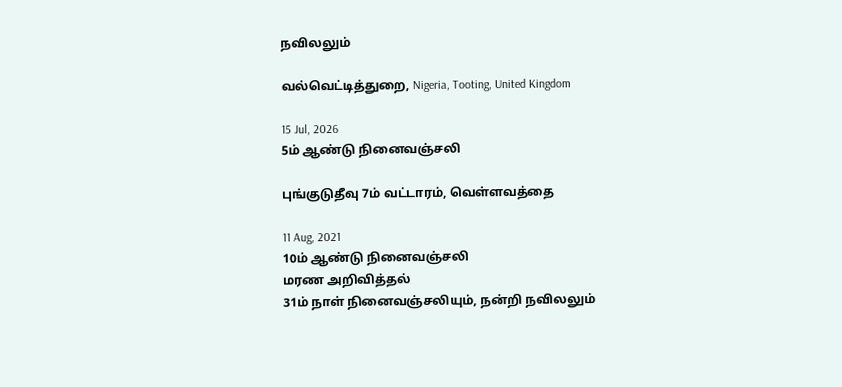நவிலலும்

வல்வெட்டித்துறை, Nigeria, Tooting, United Kingdom

15 Jul, 2026
5ம் ஆண்டு நினைவஞ்சலி

புங்குடுதீவு 7ம் வட்டாரம், வெள்ளவத்தை

11 Aug, 2021
10ம் ஆண்டு நினைவஞ்சலி
மரண அறிவித்தல்
31ம் நாள் நினைவஞ்சலியும், நன்றி நவிலலும்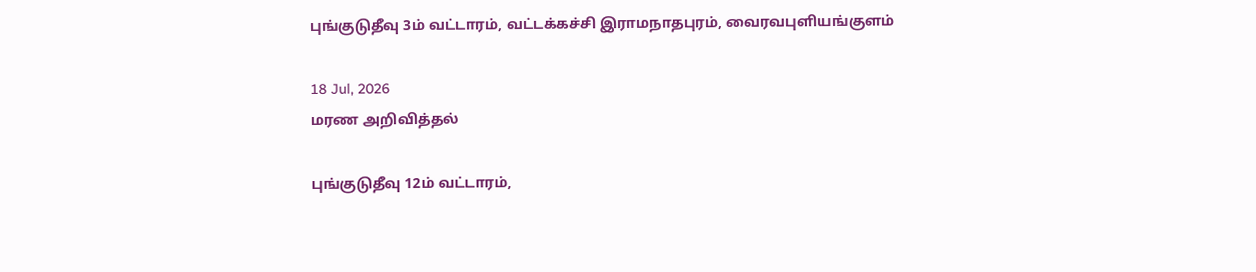புங்குடுதீவு 3ம் வட்டாரம், வட்டக்கச்சி இராமநாதபுரம், வைரவபுளியங்குளம்

18 Jul, 2026
மரண அறிவித்தல்

புங்குடுதீவு 12ம் வட்டாரம்,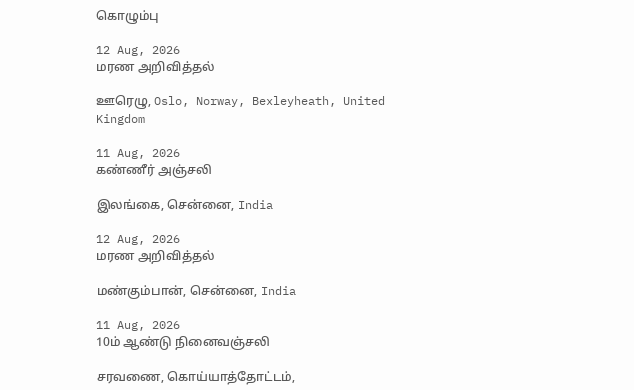கொழும்பு

12 Aug, 2026
மரண அறிவித்தல்

ஊரெழு, Oslo, Norway, Bexleyheath, United Kingdom

11 Aug, 2026
கண்ணீர் அஞ்சலி

இலங்கை, சென்னை, India

12 Aug, 2026
மரண அறிவித்தல்

மண்கும்பான், சென்னை, India

11 Aug, 2026
10ம் ஆண்டு நினைவஞ்சலி

சரவணை, கொய்யாத்தோட்டம்,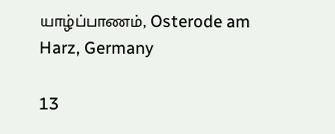யாழ்ப்பாணம், Osterode am Harz, Germany

13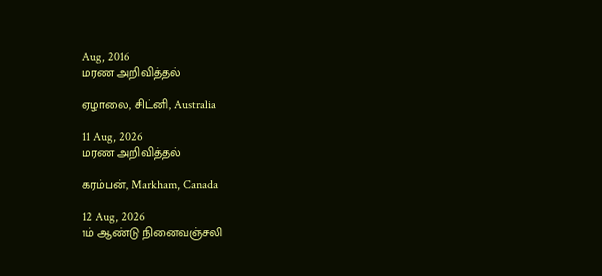Aug, 2016
மரண அறிவித்தல்

ஏழாலை, சிட்னி, Australia

11 Aug, 2026
மரண அறிவித்தல்

கரம்பன், Markham, Canada

12 Aug, 2026
1ம் ஆண்டு நினைவஞ்சலி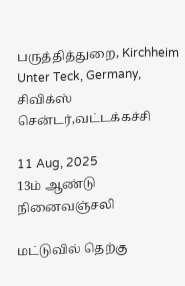பருத்தித்துறை, Kirchheim Unter Teck, Germany, சிவிக்ஸ் சென்டர்,வட்டக்கச்சி

11 Aug, 2025
13ம் ஆண்டு நினைவஞ்சலி

மட்டுவில் தெற்கு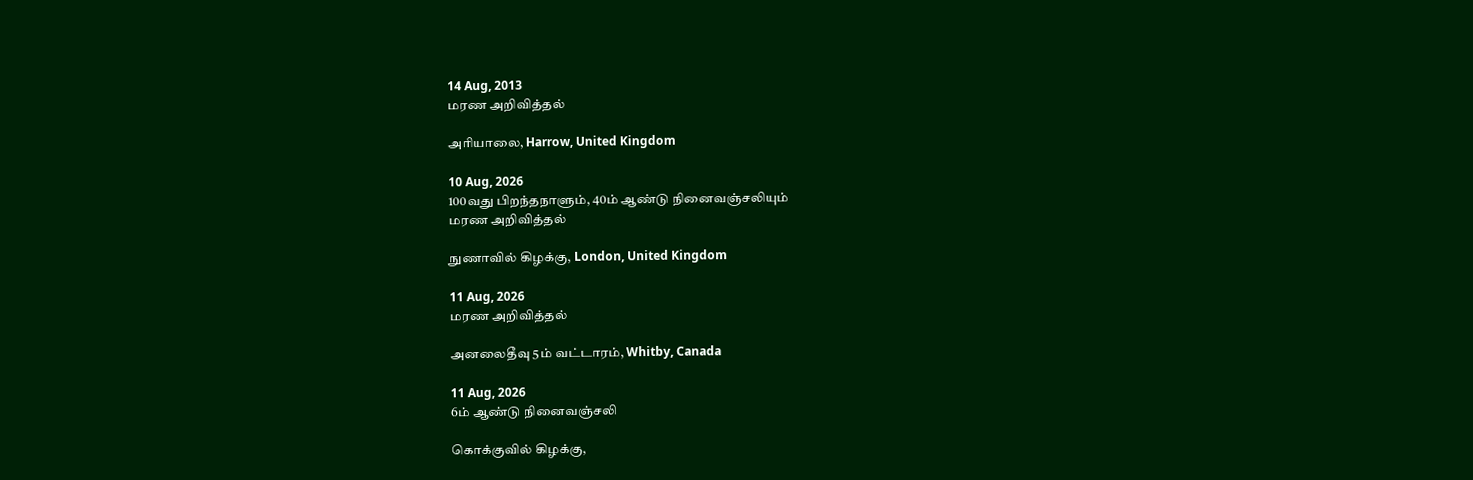14 Aug, 2013
மரண அறிவித்தல்

அரியாலை, Harrow, United Kingdom

10 Aug, 2026
100வது பிறந்தநாளும், 40ம் ஆண்டு நினைவஞ்சலியும்
மரண அறிவித்தல்

நுணாவில் கிழக்கு, London, United Kingdom

11 Aug, 2026
மரண அறிவித்தல்

அனலைதீவு 5ம் வட்டாரம், Whitby, Canada

11 Aug, 2026
6ம் ஆண்டு நினைவஞ்சலி

கொக்குவில் கிழக்கு,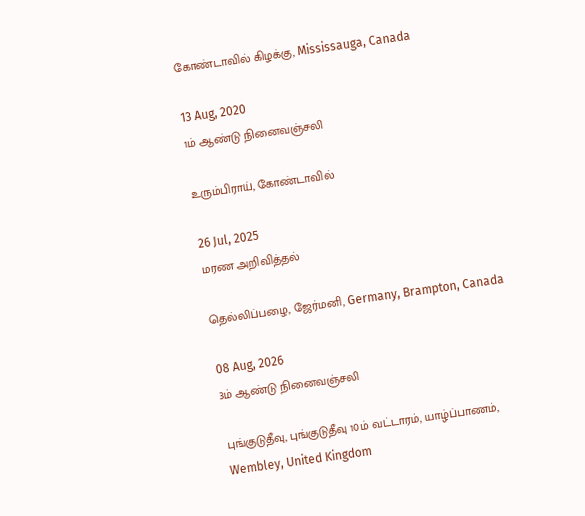கோண்டாவில் கிழக்கு, Mississauga, Canada

13 Aug, 2020
1ம் ஆண்டு நினைவஞ்சலி

உரும்பிராய், கோண்டாவில்

26 Jul, 2025
மரண அறிவித்தல்

தெல்லிப்பழை, ஜேர்மனி, Germany, Brampton, Canada

08 Aug, 2026
3ம் ஆண்டு நினைவஞ்சலி

புங்குடுதீவு, புங்குடுதீவு 10ம் வட்டாரம், யாழ்ப்பாணம், Wembley, United Kingdom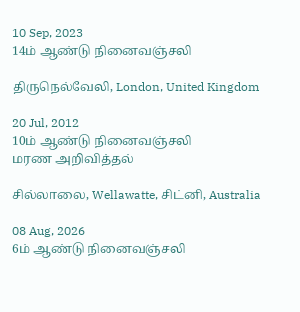10 Sep, 2023
14ம் ஆண்டு நினைவஞ்சலி

திருநெல்வேலி, London, United Kingdom

20 Jul, 2012
10ம் ஆண்டு நினைவஞ்சலி
மரண அறிவித்தல்

சில்லாலை, Wellawatte, சிட்னி, Australia

08 Aug, 2026
6ம் ஆண்டு நினைவஞ்சலி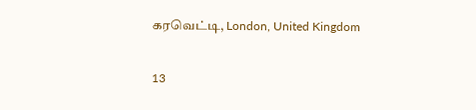கரவெட்டி, London, United Kingdom

13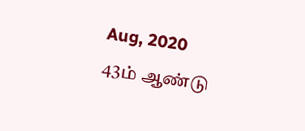Aug, 2020
43ம் ஆண்டு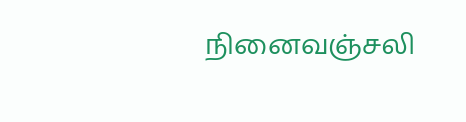நினைவஞ்சலி